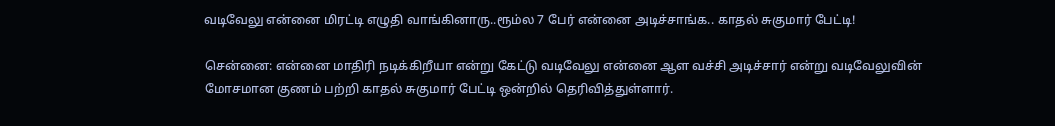வடிவேலு என்னை மிரட்டி எழுதி வாங்கினாரு..ரூம்ல 7 பேர் என்னை அடிச்சாங்க.. காதல் சுகுமார் பேட்டி!

சென்னை: என்னை மாதிரி நடிக்கிறீயா என்று கேட்டு வடிவேலு என்னை ஆள வச்சி அடிச்சார் என்று வடிவேலுவின் மோசமான குணம் பற்றி காதல் சுகுமார் பேட்டி ஒன்றில் தெரிவித்துள்ளார்.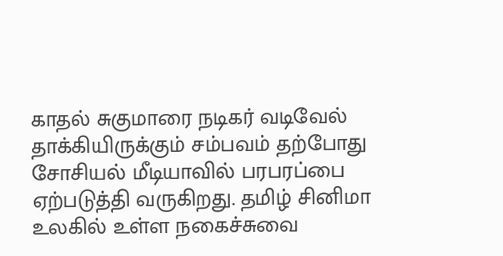காதல் சுகுமாரை நடிகர் வடிவேல் தாக்கியிருக்கும் சம்பவம் தற்போது சோசியல் மீடியாவில் பரபரப்பை ஏற்படுத்தி வருகிறது. தமிழ் சினிமா உலகில் உள்ள நகைச்சுவை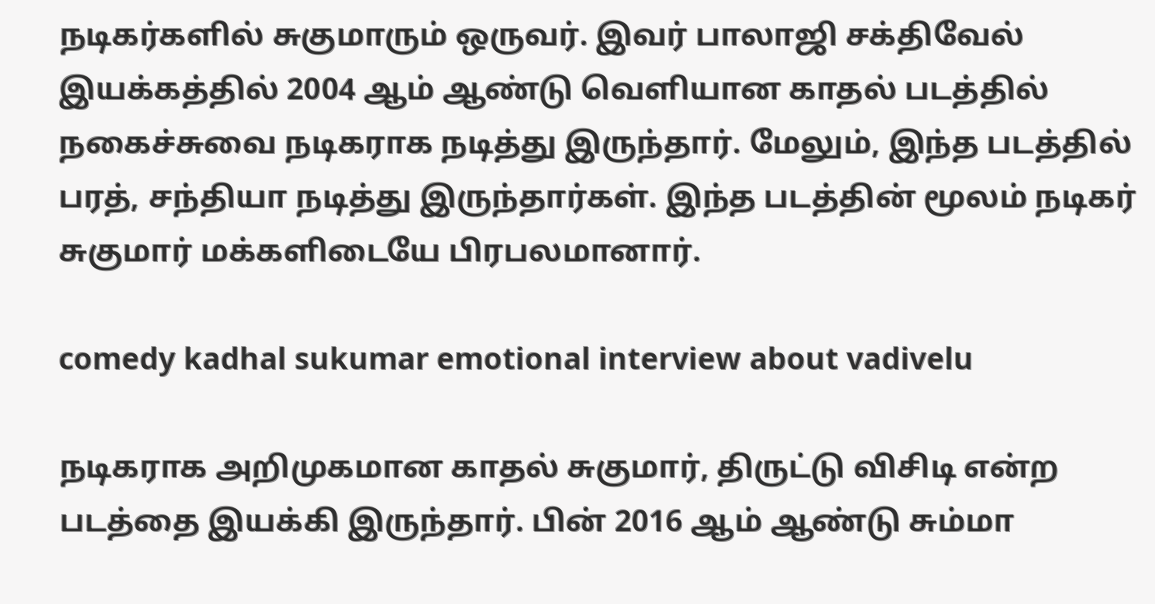நடிகர்களில் சுகுமாரும் ஒருவர். இவர் பாலாஜி சக்திவேல் இயக்கத்தில் 2004 ஆம் ஆண்டு வெளியான காதல் படத்தில் நகைச்சுவை நடிகராக நடித்து இருந்தார். மேலும், இந்த படத்தில் பரத், சந்தியா நடித்து இருந்தார்கள். இந்த படத்தின் மூலம் நடிகர் சுகுமார் மக்களிடையே பிரபலமானார்.

comedy kadhal sukumar emotional interview about vadivelu

நடிகராக அறிமுகமான காதல் சுகுமார், திருட்டு விசிடி என்ற படத்தை இயக்கி இருந்தார். பின் 2016 ஆம் ஆண்டு சும்மா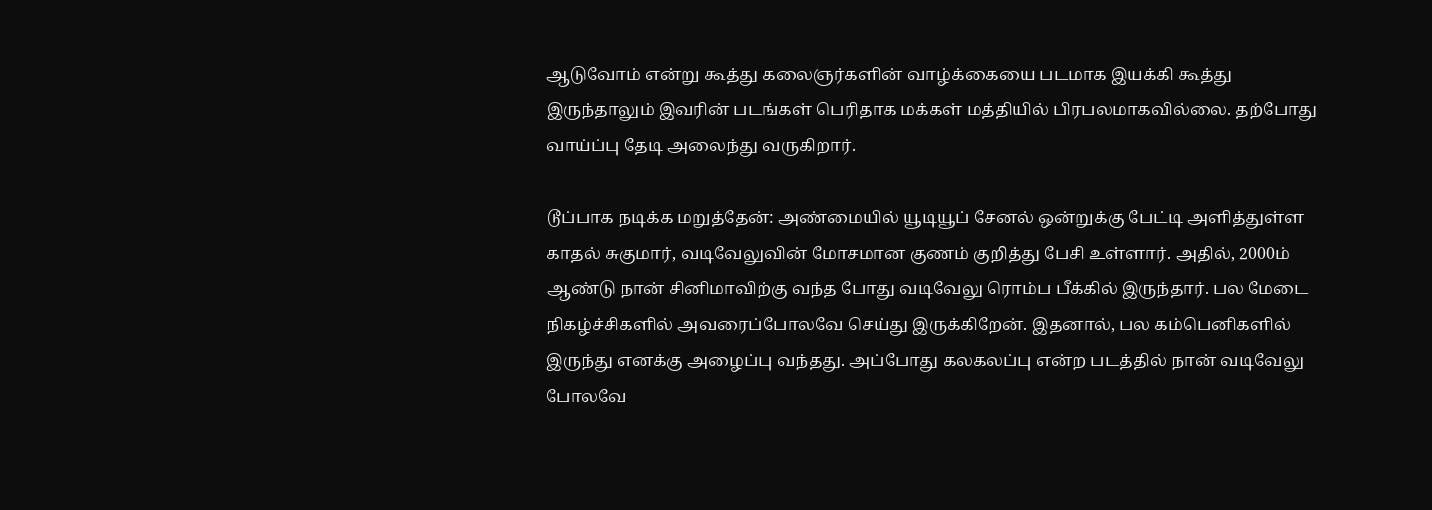ஆடுவோம் என்று கூத்து கலைஞர்களின் வாழ்க்கையை படமாக இயக்கி கூத்து இருந்தாலும் இவரின் படங்கள் பெரிதாக மக்கள் மத்தியில் பிரபலமாகவில்லை. தற்போது வாய்ப்பு தேடி அலைந்து வருகிறார்.

டூப்பாக நடிக்க மறுத்தேன்: அண்மையில் யூடியூப் சேனல் ஒன்றுக்கு பேட்டி அளித்துள்ள காதல் சுகுமார், வடிவேலுவின் மோசமான குணம் குறித்து பேசி உள்ளார். அதில், 2000ம் ஆண்டு நான் சினிமாவிற்கு வந்த போது வடிவேலு ரொம்ப பீக்கில் இருந்தார். பல மேடை நிகழ்ச்சிகளில் அவரைப்போலவே செய்து இருக்கிறேன். இதனால், பல கம்பெனிகளில் இருந்து எனக்கு அழைப்பு வந்தது. அப்போது கலகலப்பு என்ற படத்தில் நான் வடிவேலு போலவே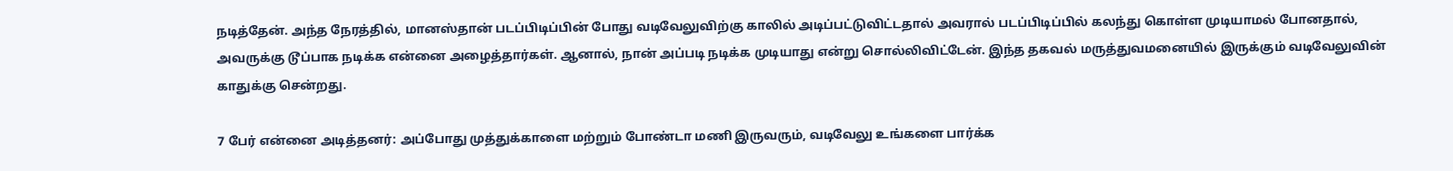நடித்தேன். அந்த நேரத்தில், மானஸ்தான் படப்பிடிப்பின் போது வடிவேலுவிற்கு காலில் அடிப்பட்டுவிட்டதால் அவரால் படப்பிடிப்பில் கலந்து கொள்ள முடியாமல் போனதால், அவருக்கு டூப்பாக நடிக்க என்னை அழைத்தார்கள். ஆனால், நான் அப்படி நடிக்க முடியாது என்று சொல்லிவிட்டேன். இந்த தகவல் மருத்துவமனையில் இருக்கும் வடிவேலுவின் காதுக்கு சென்றது.

7 பேர் என்னை அடித்தனர்: அப்போது முத்துக்காளை மற்றும் போண்டா மணி இருவரும், வடிவேலு உங்களை பார்க்க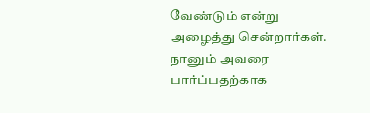வேண்டும் என்று அழைத்து சென்றார்கள். நானும் அவரை பார்ப்பதற்காக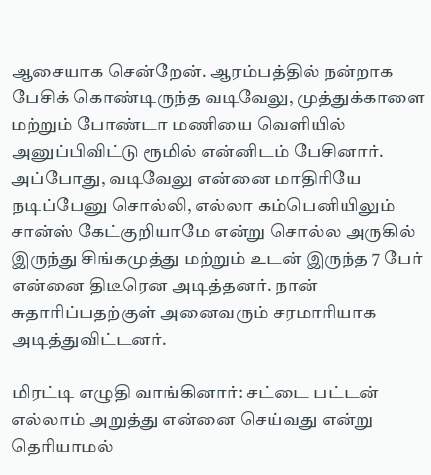ஆசையாக சென்றேன். ஆரம்பத்தில் நன்றாக பேசிக் கொண்டிருந்த வடிவேலு, முத்துக்காளை மற்றும் போண்டா மணியை வெளியில் அனுப்பிவிட்டு ரூமில் என்னிடம் பேசினார். அப்போது, வடிவேலு என்னை மாதிரியே நடிப்பேனு சொல்லி, எல்லா கம்பெனியிலும் சான்ஸ் கேட்குறியாமே என்று சொல்ல அருகில் இருந்து சிங்கமுத்து மற்றும் உடன் இருந்த 7 பேர் என்னை திடீரென அடித்தனர். நான் சுதாரிப்பதற்குள் அனைவரும் சரமாரியாக அடித்துவிட்டனர்.

மிரட்டி எழுதி வாங்கினார்: சட்டை பட்டன் எல்லாம் அறுத்து என்னை செய்வது என்று தெரியாமல்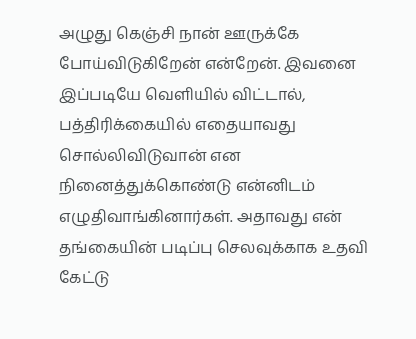அழுது கெஞ்சி நான் ஊருக்கே போய்விடுகிறேன் என்றேன். இவனை இப்படியே வெளியில் விட்டால், பத்திரிக்கையில் எதையாவது சொல்லிவிடுவான் என நினைத்துக்கொண்டு என்னிடம் எழுதிவாங்கினார்கள். அதாவது என் தங்கையின் படிப்பு செலவுக்காக உதவி கேட்டு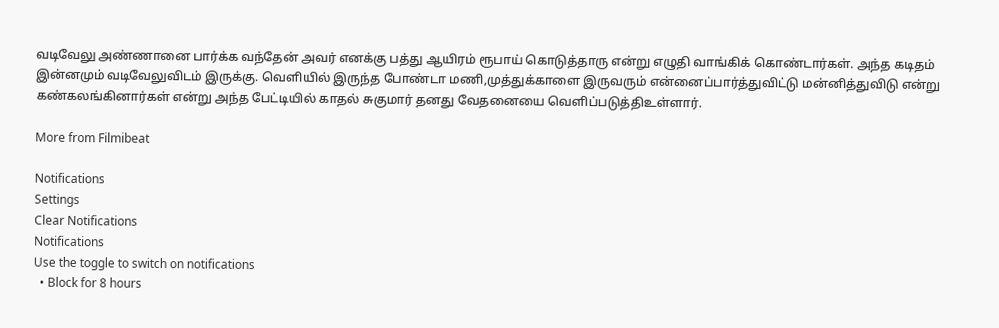வடிவேலு அண்ணானை பார்க்க வந்தேன் அவர் எனக்கு பத்து ஆயிரம் ரூபாய் கொடுத்தாரு என்று எழுதி வாங்கிக் கொண்டார்கள். அந்த கடிதம் இன்னமும் வடிவேலுவிடம் இருக்கு. வெளியில் இருந்த போண்டா மணி,முத்துக்காளை இருவரும் என்னைப்பார்த்துவிட்டு மன்னித்துவிடு என்று கண்கலங்கினார்கள் என்று அந்த பேட்டியில் காதல் சுகுமார் தனது வேதனையை வெளிப்படுத்திஉள்ளார்.

More from Filmibeat

Notifications
Settings
Clear Notifications
Notifications
Use the toggle to switch on notifications
  • Block for 8 hours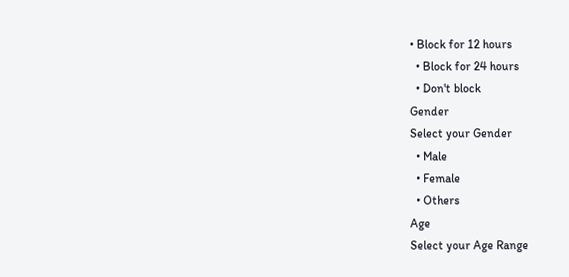• Block for 12 hours
  • Block for 24 hours
  • Don't block
Gender
Select your Gender
  • Male
  • Female
  • Others
Age
Select your Age Range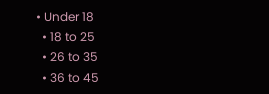• Under 18
  • 18 to 25
  • 26 to 35
  • 36 to 45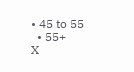• 45 to 55
  • 55+
X